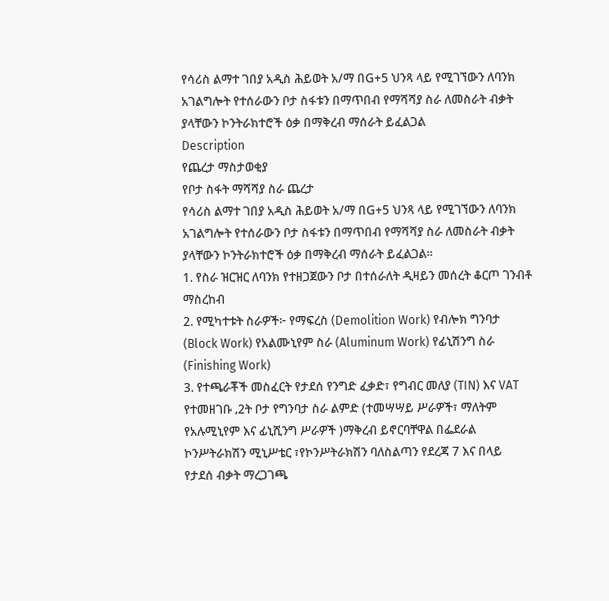የሳሪስ ልማተ ገበያ አዲስ ሕይወት አ/ማ በG+5 ህንጻ ላይ የሚገኘውን ለባንክ አገልግሎት የተሰራውን ቦታ ስፋቱን በማጥበብ የማሻሻያ ስራ ለመስራት ብቃት ያላቸውን ኮንትራክተሮች ዕቃ በማቅረብ ማሰራት ይፈልጋል
Description
የጨረታ ማስታወቂያ
የቦታ ስፋት ማሻሻያ ስራ ጨረታ
የሳሪስ ልማተ ገበያ አዲስ ሕይወት አ/ማ በG+5 ህንጻ ላይ የሚገኘውን ለባንክ አገልግሎት የተሰራውን ቦታ ስፋቱን በማጥበብ የማሻሻያ ስራ ለመስራት ብቃት ያላቸውን ኮንትራክተሮች ዕቃ በማቅረብ ማሰራት ይፈልጋል።
1. የስራ ዝርዝር ለባንክ የተዘጋጀውን ቦታ በተሰራለት ዲዛይን መሰረት ቆርጦ ገንብቶ ማስረከብ
2. የሚካተቱት ስራዎች፦ የማፍረስ (Demolition Work) የብሎክ ግንባታ (Block Work) የአልሙኒየም ስራ (Aluminum Work) የፊኒሽንግ ስራ (Finishing Work)
3. የተጫራቾች መስፈርት የታደሰ የንግድ ፈቃድ፣ የግብር መለያ (TIN) እና VAT የተመዘገቡ ‚2ት ቦታ የግንባታ ስራ ልምድ (ተመሣሣይ ሥራዎች፣ ማለትም የአሉሚኒየም እና ፊኒሺንግ ሥራዎች )ማቅረብ ይኖርባቸዋል በፌደራል ኮንሥትራክሽን ሚኒሥቴር ፣የኮንሥትራክሽን ባለስልጣን የደረጃ 7 እና በላይ የታደሰ ብቃት ማረጋገጫ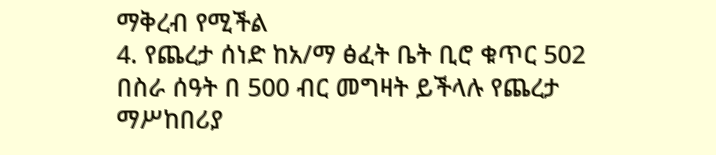ማቅረብ የሚችል
4. የጨረታ ሰነድ ከአ/ማ ፅፈት ቤት ቢሮ ቁጥር 502 በስራ ሰዓት በ 500 ብር መግዛት ይችላሉ የጨረታ ማሥከበሪያ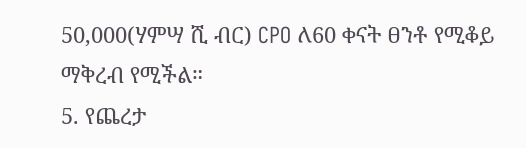50,000(ሃምሣ ሺ ብር) CPO ለ60 ቀናት ፀንቶ የሚቆይ ማቅረብ የሚችል።
5. የጨረታ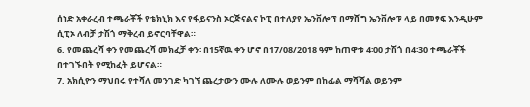ሰነድ አቀራረብ ተጫራቾች የቴክኒክ እና የፋይናንስ ኦርጅናልና ኮፒ በተለያየ ኤንቨሎፕ በማሸግ ኤንቨሎፑ ላይ በመፃፍ እንዲሁም ሲፒኦ ለብቻ ታሽጎ ማቅረብ ይኖርባቸዋል።
6. የመጨረሻ ቀን የመጨረሻ መክፈቻ ቀን፡ በ15ኛዉ ቀን ሆኖ በ17/08/2018 ዓም ከጠዋቱ 4፡00 ታሽጎ በ4፡30 ተጫራቾች በተገኙበት የሚከፈት ይሆናል።
7. አክሲዮን ማህበሩ የተሻለ መንገድ ካገኘ ጨረታውን ሙሉ ለሙሉ ወይንም በከፊል ማሻሻል ወይንም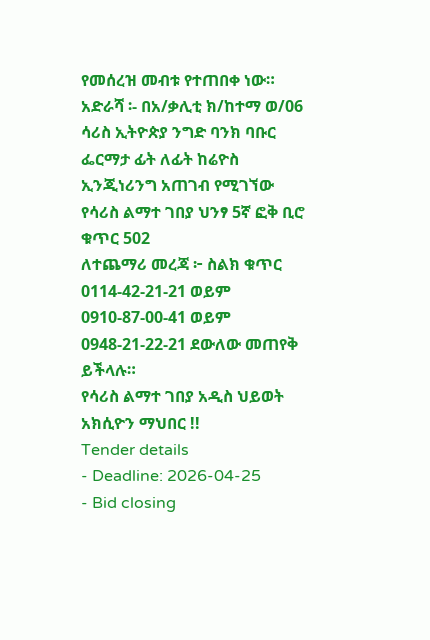የመሰረዝ መብቱ የተጠበቀ ነው።
አድራሻ ፡- በአ/ቃሊቲ ክ/ከተማ ወ/06 ሳሪስ ኢትዮጵያ ንግድ ባንክ ባቡር ፌርማታ ፊት ለፊት ከሬዮስ ኢንጂነሪንግ አጠገብ የሚገኘው የሳሪስ ልማተ ገበያ ህንፃ 5ኛ ፎቅ ቢሮ ቁጥር 502
ለተጨማሪ መረጃ ፦ ስልክ ቁጥር 0114-42-21-21 ወይም 0910-87-00-41 ወይም 0948-21-22-21 ደውለው መጠየቅ ይችላሉ።
የሳሪስ ልማተ ገበያ አዲስ ህይወት አክሲዮን ማህበር !!
Tender details
- Deadline: 2026-04-25
- Bid closing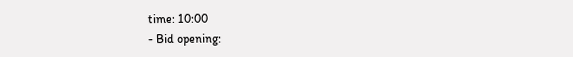time: 10:00
- Bid opening: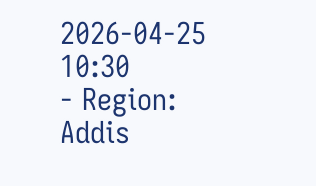2026-04-25 10:30
- Region: Addis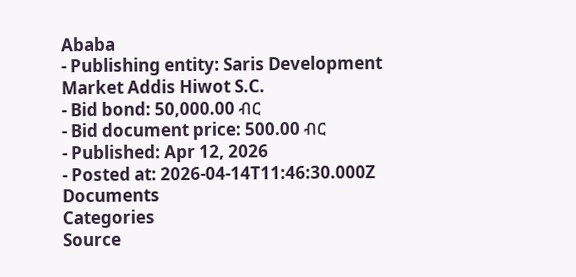Ababa
- Publishing entity: Saris Development Market Addis Hiwot S.C.
- Bid bond: 50,000.00 ብር
- Bid document price: 500.00 ብር
- Published: Apr 12, 2026
- Posted at: 2026-04-14T11:46:30.000Z
Documents
Categories
Source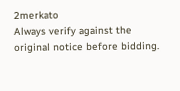2merkato
Always verify against the original notice before bidding.